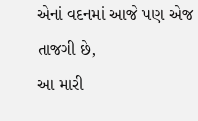એનાં વદનમાં આજે પણ એજ તાજગી છે,
આ મારી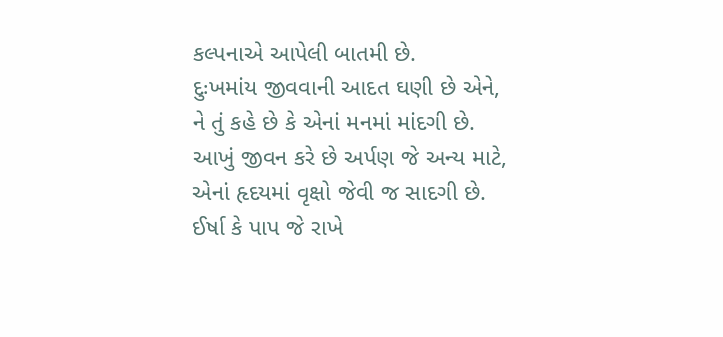કલ્પનાએ આપેલી બાતમી છે.
દુઃખમાંય જીવવાની આદત ઘણી છે એને,
ને તું કહે છે કે એનાં મનમાં માંદગી છે.
આખું જીવન કરે છે અર્પણ જે અન્ય માટે,
એનાં હૃદયમાં વૃક્ષો જેવી જ સાદગી છે.
ઈર્ષા કે પાપ જે રાખે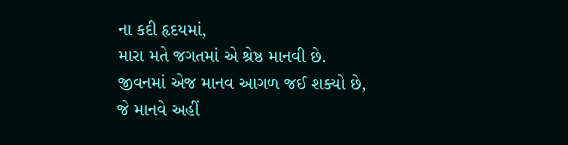ના કદી હૃદયમાં,
મારા મતે જગતમાં એ શ્રેષ્ઠ માનવી છે.
જીવનમાં એજ માનવ આગળ જઈ શક્યો છે,
જે માનવે અહીં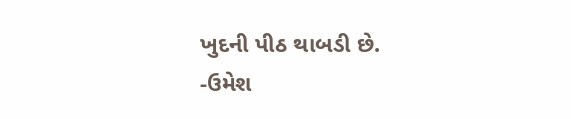ખુદની પીઠ થાબડી છે.
-ઉમેશ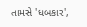તામસે 'ધબકાર',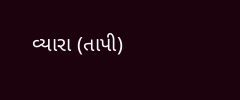વ્યારા (તાપી)